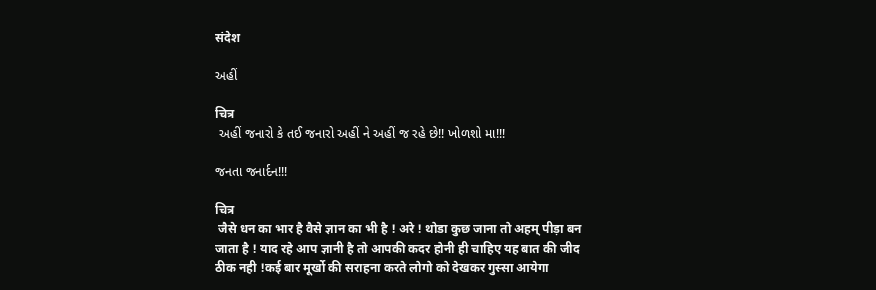संदेश

અહીં

चित्र
 અહીં જનારો કે તઈ જનારો અહીં ને અહીં જ રહે છે!! ખોળશો મા!!!

જનતા જનાર્દન!!!

चित्र
 जैसे धन का भार है वैसे ज्ञान का भी है ! अरे ! थोडा कुछ जाना तो अहम् पीड़ा बन जाता है ! याद रहे आप ज्ञानी है तो आपकी कदर होनी ही चाहिए यह बात की जीद ठीक नही !कई बार मूर्खो की सराहना करते लोगो को देखकर गुस्सा आयेगा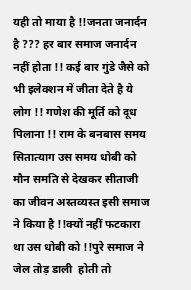यही तो माया है !!जनता जनार्दन है ??? हर बार समाज जनार्दन नहीं होता !! कई बार गुंडे जैसे को भी इलेक्शन में जीता देते है ये लोग !! गणेश की मूर्ति को दूध पिलाना !! राम के बनबास समय सितात्याग उस समय धोबी को मौन समति से देखकर सीताजी का जीवन अस्तव्यस्त इसी समाज ने किया है !!क्यों नहीं फटकारा था उस धोबी को !!पुरे समाज ने जेल तोड़ डाली  होती तो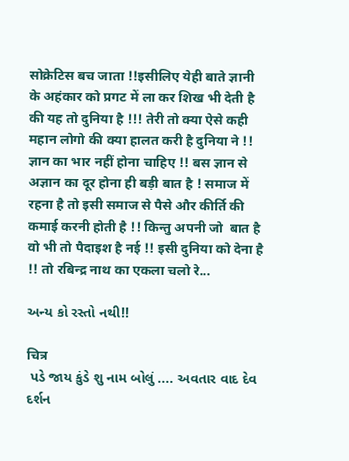सोक्रेटिस बच जाता !!इसीलिए येही बाते ज्ञानी के अहंकार को प्रगट में ला कर शिख भी देती है की यह तो दुनिया है !!! तेरी तो क्या ऐसे कही महान लोगो की क्या हालत करी है दुनिया ने !! ज्ञान का भार नहीं होना चाहिए !! बस ज्ञान से अज्ञान का दूर होना ही बड़ी बात है ! समाज में रहना है तो इसी समाज से पैसे और कीर्ति की कमाई करनी होती है !! किन्तु अपनी जो  बात है वो भी तो पैदाइश है नई !! इसी दुनिया को देना है !! तो रबिन्द्र नाथ का एकला चलो रे...

અન્ય કો રસ્તો નથી!!

चित्र
 પડે જાય કુંડે શુ નામ બોલું .... અવતાર વાદ દેવ દર્શન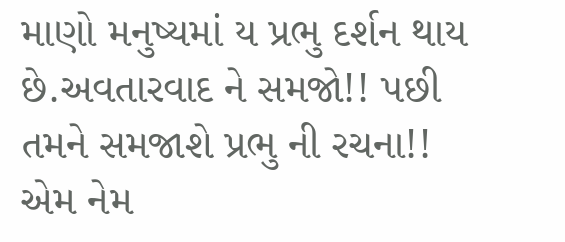માણો મનુષ્યમાં ય પ્રભુ દર્શન થાય છે.અવતારવાદ ને સમજો!! પછી તમને સમજાશે પ્રભુ ની રચના!! એમ નેમ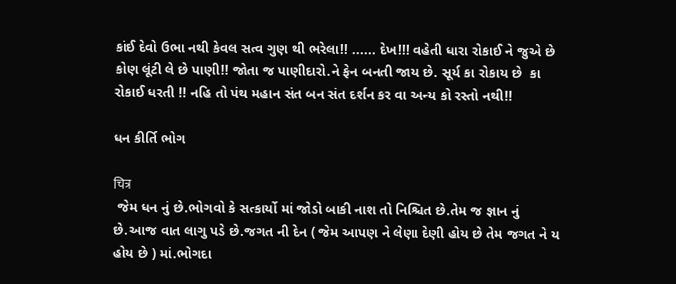કાંઈ દેવો ઉભા નથી કેવલ સત્વ ગુણ થી ભરેલા!! ...... દેખ!!! વહેતી ધારા રોકાઈ ને જુએ છે કોણ લૂંટી લે છે પાણી!! જોતા જ પાણીદારો.ને ફેન બનતી જાય છે. સૂર્ય કા રોકાય છે  કા રોકાઈ ધરતી !! નહિ તો પંથ મહાન સંત બન સંત દર્શન કર વા અન્ય કો રસ્તો નથી!!

ધન કીર્તિ ભોગ

चित्र
 જેમ ધન નું છે.ભોગવો કે સત્કાર્યો માં જોડો બાકી નાશ તો નિશ્ચિત છે.તેમ જ જ્ઞાન નું છે.આજ વાત લાગુ પડે છે.જગત ની દેન ( જેમ આપણ ને લેણા દેણી હોય છે તેમ જગત ને ય હોય છે ) માં.ભોગદા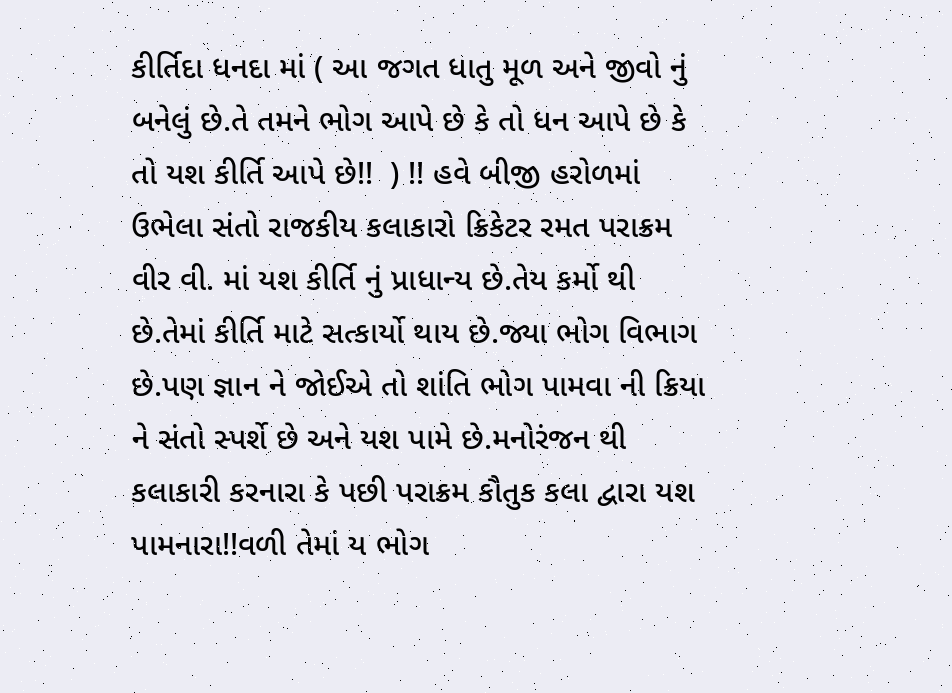કીર્તિદા ધનદા માં ( આ જગત ધાતુ મૂળ અને જીવો નું બનેલું છે.તે તમને ભોગ આપે છે કે તો ધન આપે છે કે તો યશ કીર્તિ આપે છે!!  ) !! હવે બીજી હરોળમાં ઉભેલા સંતો રાજકીય કલાકારો ક્રિકેટર રમત પરાક્રમ વીર વી. માં યશ કીર્તિ નું પ્રાધાન્ય છે.તેય કર્મો થી છે.તેમાં કીર્તિ માટે સત્કાર્યો થાય છે.જ્યા ભોગ વિભાગ છે.પણ જ્ઞાન ને જોઈએ તો શાંતિ ભોગ પામવા ની ક્રિયા ને સંતો સ્પર્શે છે અને યશ પામે છે.મનોરંજન થી કલાકારી કરનારા કે પછી પરાક્રમ કૌતુક કલા દ્વારા યશ પામનારા!!વળી તેમાં ય ભોગ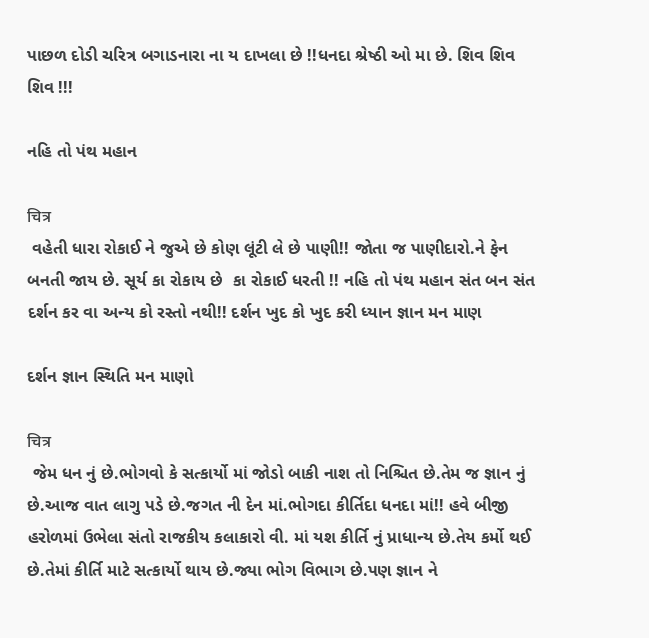પાછળ દોડી ચરિત્ર બગાડનારા ના ય દાખલા છે !!ધનદા શ્રેષ્ઠી ઓ મા છે. શિવ શિવ શિવ !!!

નહિ તો પંથ મહાન

चित्र
 વહેતી ધારા રોકાઈ ને જુએ છે કોણ લૂંટી લે છે પાણી!! જોતા જ પાણીદારો.ને ફેન બનતી જાય છે. સૂર્ય કા રોકાય છે  કા રોકાઈ ધરતી !! નહિ તો પંથ મહાન સંત બન સંત દર્શન કર વા અન્ય કો રસ્તો નથી!! દર્શન ખુદ કો ખુદ કરી ધ્યાન જ્ઞાન મન માણ

દર્શન જ્ઞાન સ્થિતિ મન માણો

चित्र
 જેમ ધન નું છે.ભોગવો કે સત્કાર્યો માં જોડો બાકી નાશ તો નિશ્ચિત છે.તેમ જ જ્ઞાન નું છે.આજ વાત લાગુ પડે છે.જગત ની દેન માં.ભોગદા કીર્તિદા ધનદા માં!! હવે બીજી હરોળમાં ઉભેલા સંતો રાજકીય કલાકારો વી. માં યશ કીર્તિ નું પ્રાધાન્ય છે.તેય કર્મો થઈ છે.તેમાં કીર્તિ માટે સત્કાર્યો થાય છે.જ્યા ભોગ વિભાગ છે.પણ જ્ઞાન ને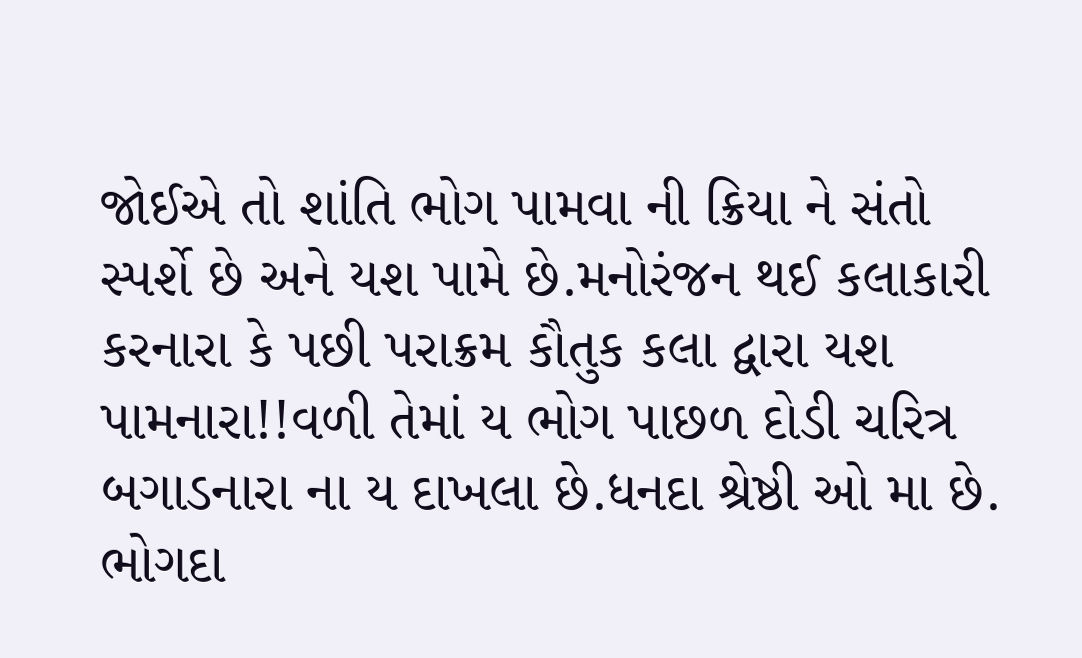જોઈએ તો શાંતિ ભોગ પામવા ની ક્રિયા ને સંતો સ્પર્શે છે અને યશ પામે છે.મનોરંજન થઈ કલાકારી કરનારા કે પછી પરાક્રમ કૌતુક કલા દ્વારા યશ પામનારા!!વળી તેમાં ય ભોગ પાછળ દોડી ચરિત્ર બગાડનારા ના ય દાખલા છે.ધનદા શ્રેષ્ઠી ઓ મા છે. ભોગદા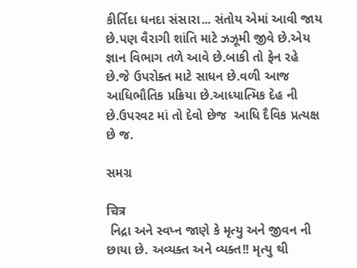કીર્તિદા ધનદા સંસારા... સંતોય એમાં આવી જાય છે.પણ વૈરાગી શાંતિ માટે ઝઝૂમી જીવે છે.એય જ્ઞાન વિભાગ તળે આવે છે.બાકી તો ફેન રહે છે.જે ઉપરોક્ત માટે સાધન છે.વળી આજ આધિભૌતિક પ્રક્રિયા છે.આધ્યાત્મિક દેહ ની છે.ઉપરવટ માં તો દેવો છેજ  આધિ દૈવિક પ્રત્યક્ષ છે જ.

સમગ્ર

चित्र
 નિદ્રા અને સ્વપ્ન જાણે કે મૃત્યુ અને જીવન ની છાયા છે. અવ્યક્ત અને વ્યક્ત!! મૃત્યુ થી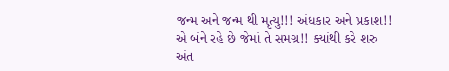જન્મ અને જન્મ થી મૃત્યુ!!! અંધકાર અને પ્રકાશ!! એ બંને રહે છે જેમાં તે સમગ્ર!! ક્યાંથી કરે શરુ  અંત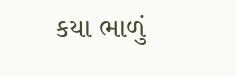કયા ભાળું